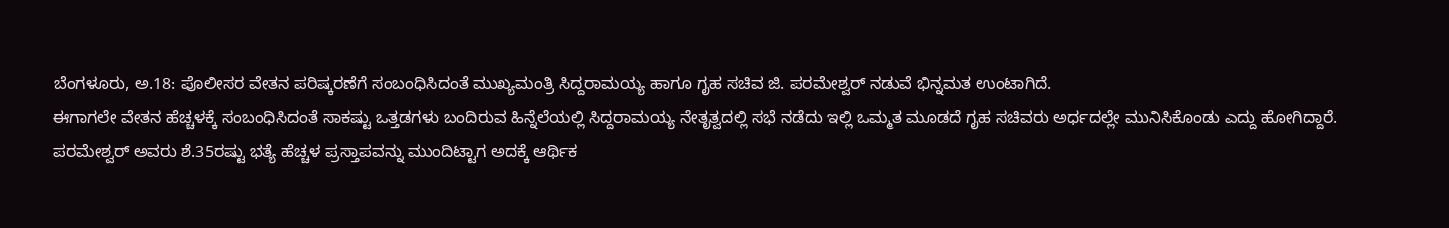ಬೆಂಗಳೂರು, ಅ.18: ಪೊಲೀಸರ ವೇತನ ಪರಿಷ್ಕರಣೆಗೆ ಸಂಬಂಧಿಸಿದಂತೆ ಮುಖ್ಯಮಂತ್ರಿ ಸಿದ್ದರಾಮಯ್ಯ ಹಾಗೂ ಗೃಹ ಸಚಿವ ಜಿ. ಪರಮೇಶ್ವರ್ ನಡುವೆ ಭಿನ್ನಮತ ಉಂಟಾಗಿದೆ.
ಈಗಾಗಲೇ ವೇತನ ಹೆಚ್ಚಳಕ್ಕೆ ಸಂಬಂಧಿಸಿದಂತೆ ಸಾಕಷ್ಟು ಒತ್ತಡಗಳು ಬಂದಿರುವ ಹಿನ್ನೆಲೆಯಲ್ಲಿ ಸಿದ್ದರಾಮಯ್ಯ ನೇತೃತ್ವದಲ್ಲಿ ಸಭೆ ನಡೆದು ಇಲ್ಲಿ ಒಮ್ಮತ ಮೂಡದೆ ಗೃಹ ಸಚಿವರು ಅರ್ಧದಲ್ಲೇ ಮುನಿಸಿಕೊಂಡು ಎದ್ದು ಹೋಗಿದ್ದಾರೆ.
ಪರಮೇಶ್ವರ್ ಅವರು ಶೆ.35ರಷ್ಟು ಭತ್ಯೆ ಹೆಚ್ಚಳ ಪ್ರಸ್ತಾಪವನ್ನು ಮುಂದಿಟ್ಟಾಗ ಅದಕ್ಕೆ ಆರ್ಥಿಕ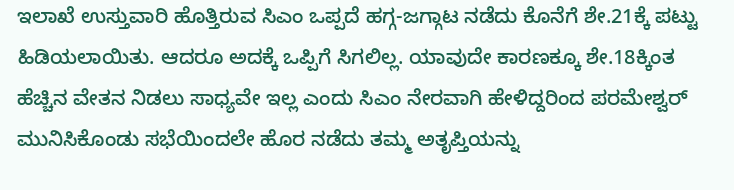ಇಲಾಖೆ ಉಸ್ತುವಾರಿ ಹೊತ್ತಿರುವ ಸಿಎಂ ಒಪ್ಪದೆ ಹಗ್ಗ-ಜಗ್ಗಾಟ ನಡೆದು ಕೊನೆಗೆ ಶೇ.21ಕ್ಕೆ ಪಟ್ಟು ಹಿಡಿಯಲಾಯಿತು. ಆದರೂ ಅದಕ್ಕೆ ಒಪ್ಪಿಗೆ ಸಿಗಲಿಲ್ಲ. ಯಾವುದೇ ಕಾರಣಕ್ಕೂ ಶೇ.18ಕ್ಕಿಂತ ಹೆಚ್ಚಿನ ವೇತನ ನಿಡಲು ಸಾಧ್ಯವೇ ಇಲ್ಲ ಎಂದು ಸಿಎಂ ನೇರವಾಗಿ ಹೇಳಿದ್ದರಿಂದ ಪರಮೇಶ್ವರ್ ಮುನಿಸಿಕೊಂಡು ಸಭೆಯಿಂದಲೇ ಹೊರ ನಡೆದು ತಮ್ಮ ಅತೃಪ್ತಿಯನ್ನು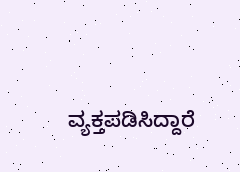ವ್ಯಕ್ತಪಡಿಸಿದ್ದಾರೆ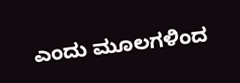ಎಂದು ಮೂಲಗಳಿಂದ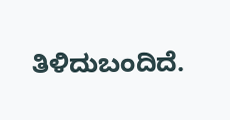ತಿಳಿದುಬಂದಿದೆ.